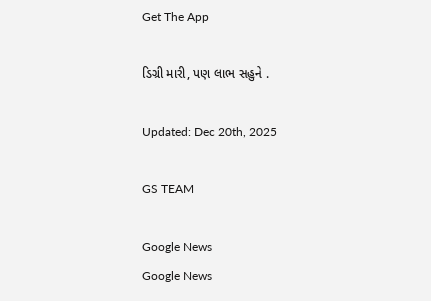Get The App

ડિગ્રી મારી, પણ લાભ સહુને .

Updated: Dec 20th, 2025

GS TEAM

Google News
Google News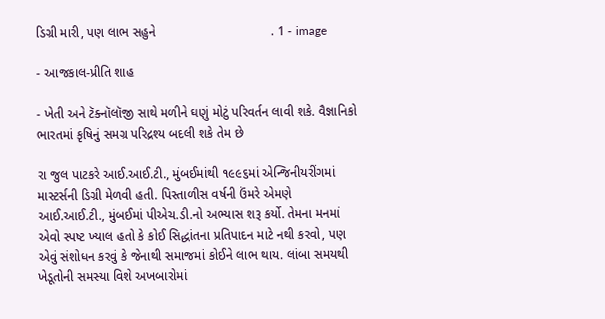ડિગ્રી મારી, પણ લાભ સહુને                                . 1 - image

- આજકાલ-પ્રીતિ શાહ

- ખેતી અને ટૅક્નૉલૉજી સાથે મળીને ઘણું મોટું પરિવર્તન લાવી શકે. વૈજ્ઞાનિકો ભારતમાં કૃષિનું સમગ્ર પરિદ્રશ્ય બદલી શકે તેમ છે

રા જુલ પાટકરે આઈ.આઈ.ટી., મુંબઈમાંથી ૧૯૯૬માં એન્જિનીયરીંગમાં માસ્ટર્સની ડિગ્રી મેળવી હતી. પિસ્તાળીસ વર્ષની ઉંમરે એમણે આઈ.આઈ.ટી., મુંબઈમાં પીએચ.ડી.નો અભ્યાસ શરૂ કર્યો. તેમના મનમાં એવો સ્પષ્ટ ખ્યાલ હતો કે કોઈ સિદ્ધાંતના પ્રતિપાદન માટે નથી કરવો, પણ એવું સંશોધન કરવું કે જેનાથી સમાજમાં કોઈને લાભ થાય. લાંબા સમયથી ખેડૂતોની સમસ્યા વિશે અખબારોમાં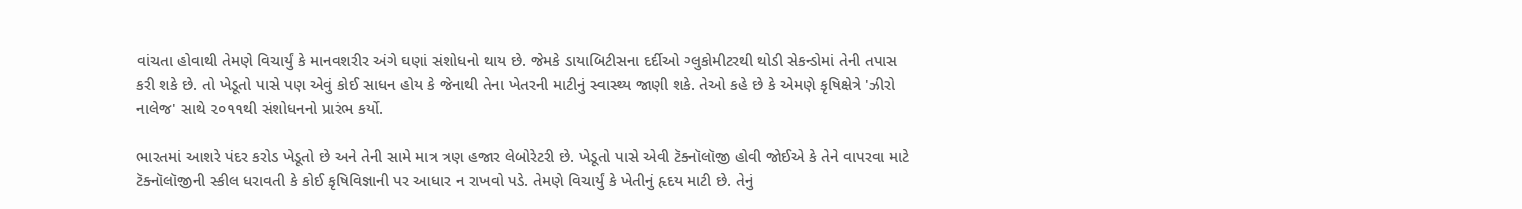વાંચતા હોવાથી તેમણે વિચાર્યું કે માનવશરીર અંગે ઘણાં સંશોધનો થાય છે. જેમકે ડાયાબિટીસના દર્દીઓ ગ્લુકોમીટરથી થોડી સેકન્ડોમાં તેની તપાસ કરી શકે છે. તો ખેડૂતો પાસે પણ એવું કોઈ સાધન હોય કે જેનાથી તેના ખેતરની માટીનું સ્વાસ્થ્ય જાણી શકે. તેઓ કહે છે કે એમણે કૃષિક્ષેત્રે 'ઝીરો નાલેજ' સાથે ૨૦૧૧થી સંશોધનનો પ્રારંભ કર્યો.

ભારતમાં આશરે પંદર કરોડ ખેડૂતો છે અને તેની સામે માત્ર ત્રણ હજાર લેબોરેટરી છે. ખેડૂતો પાસે એવી ટૅક્નૉલૉજી હોવી જોઈએ કે તેને વાપરવા માટે ટૅક્નૉલૉજીની સ્કીલ ધરાવતી કે કોઈ કૃષિવિજ્ઞાની પર આધાર ન રાખવો પડે. તેમણે વિચાર્યું કે ખેતીનું હૃદય માટી છે. તેનું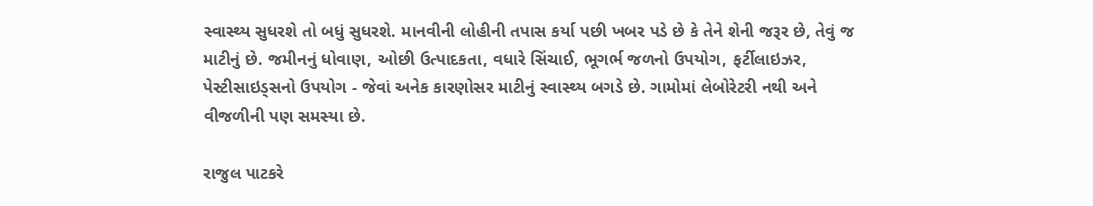સ્વાસ્થ્ય સુધરશે તો બધું સુધરશે. માનવીની લોહીની તપાસ કર્યા પછી ખબર પડે છે કે તેને શેની જરૂર છે, તેવું જ માટીનું છે. જમીનનું ધોવાણ, ઓછી ઉત્પાદકતા, વધારે સિંચાઈ, ભૂગર્ભ જળનો ઉપયોગ, ફર્ટીલાઇઝર, પેસ્ટીસાઇડ્સનો ઉપયોગ - જેવાં અનેક કારણોસર માટીનું સ્વાસ્થ્ય બગડે છે. ગામોમાં લેબોરેટરી નથી અને વીજળીની પણ સમસ્યા છે.

રાજુલ પાટકરે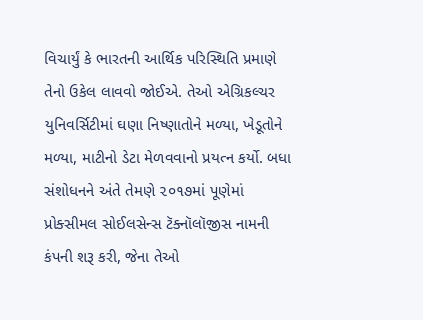વિચાર્યું કે ભારતની આર્થિક પરિસ્થિતિ પ્રમાણે તેનો ઉકેલ લાવવો જોઈએ. તેઓ એગ્રિકલ્ચર યુનિવર્સિટીમાં ઘણા નિષ્ણાતોને મળ્યા, ખેડૂતોને મળ્યા, માટીનો ડેટા મેળવવાનો પ્રયત્ન કર્યો. બધા સંશોધનને અંતે તેમણે ૨૦૧૭માં પૂણેમાં પ્રોક્સીમલ સોઈલસેન્સ ટૅક્નૉલૉજીસ નામની કંપની શરૂ કરી, જેના તેઓ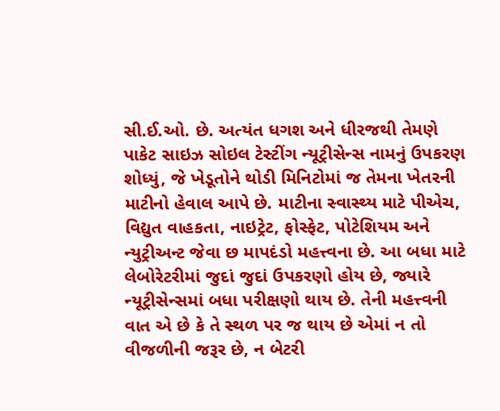સી.ઈ.ઓ. છે. અત્યંત ધગશ અને ધીરજથી તેમણે પાકેટ સાઇઝ સોઇલ ટેસ્ટીંગ ન્યૂટ્રીસેન્સ નામનું ઉપકરણ શોધ્યું, જે ખેડૂતોને થોડી મિનિટોમાં જ તેમના ખેતરની માટીનો હેવાલ આપે છે. માટીના સ્વાસ્થ્ય માટે પીએચ, વિદ્યુત વાહકતા, નાઇટ્રેટ, ફોસ્ફેટ, પોટેશિયમ અને ન્યુટ્રીઅન્ટ જેવા છ માપદંડો મહત્ત્વના છે. આ બધા માટે લેબોરેટરીમાં જુદાં જુદાં ઉપકરણો હોય છે, જ્યારે ન્યૂટ્રીસેન્સમાં બધા પરીક્ષણો થાય છે. તેની મહત્ત્વની વાત એ છે કે તે સ્થળ પર જ થાય છે એમાં ન તો વીજળીની જરૂર છે, ન બેટરી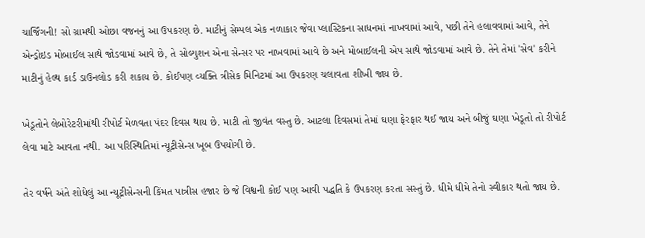ચાર્જિંગની! સો ગ્રામથી ઓછા વજનનું આ ઉપકરણ છે. માટીનું સેમ્પલ એક નળાકાર જેવા પ્લાસ્ટિકના સાધનમાં નાખવામાં આવે, પછી તેને હલાવવામાં આવે, તેને એન્ડ્રોઇડ મોબાઈલ સાથે જોડવામાં આવે છે, તે સોલ્યુશન એના સેન્સર પર નાખવામાં આવે છે અને મોબાઈલની એપ સાથે જોડવામાં આવે છે. તેને તેમાં 'સેવ' કરીને માટીનું હેલ્થ કાર્ડ ડાઉનલોડ કરી શકાય છે. કોઈપણ વ્યક્તિ ત્રીસેક મિનિટમાં આ ઉપકરણ ચલાવતા શીખી જાય છે.

ખેડૂતોને લેબોરેટરીમાંથી રીપોર્ટ મેળવતા પંદર દિવસ થાય છે. માટી તો જીવંત વસ્તુ છે. આટલા દિવસમાં તેમાં ઘણા ફેરફાર થઈ જાય અને બીજું ઘણા ખેડૂતો તો રીપોર્ટ લેવા માટે આવતા નથી. આ પરિસ્થિતિમાં ન્યૂટ્રીસેન્સ ખૂબ ઉપયોગી છે.

તેર વર્ષને અંતે શોધેલું આ ન્યૂટ્રીસેન્સની કિંમત પાત્રીસ હજાર છે જે વિશ્વની કોઈ પણ આવી પદ્ધતિ કે ઉપકરણ કરતા સસ્તું છે. ધીમે ધીમે તેનો સ્વીકાર થતો જાય છે.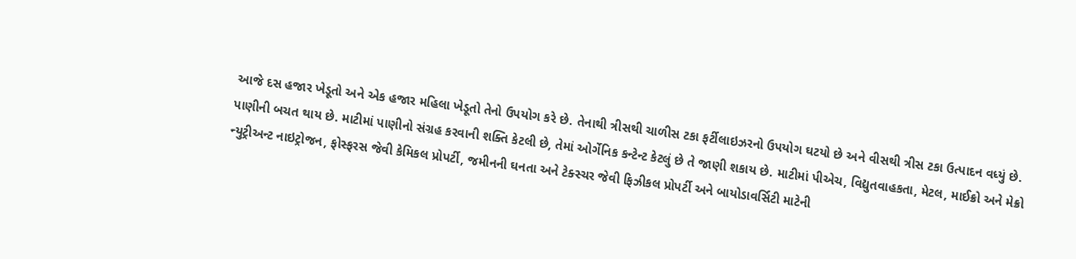આજે દસ હજાર ખેડૂતો અને એક હજાર મહિલા ખેડૂતો તેનો ઉપયોગ કરે છે. તેનાથી ત્રીસથી ચાળીસ ટકા ફર્ટીલાઇઝરનો ઉપયોગ ઘટયો છે અને વીસથી ત્રીસ ટકા ઉત્પાદન વધ્યું છે. પાણીની બચત થાય છે. માટીમાં પાણીનો સંગ્રહ કરવાની શક્તિ કેટલી છે, તેમાં ઓર્ગેનિક કન્ટેન્ટ કેટલું છે તે જાણી શકાય છે. માટીમાં પીએચ, વિદ્યુતવાહકતા, મેટલ, માઈક્રો અને મેક્રો ન્યુટ્રીઅન્ટ નાઇટ્રોજન, ફોસ્ફરસ જેવી કેમિકલ પ્રોપર્ટી, જમીનની ઘનતા અને ટેક્સ્ચર જેવી ફિઝીકલ પ્રોપર્ટી અને બાયોડાવર્સિટી માટેની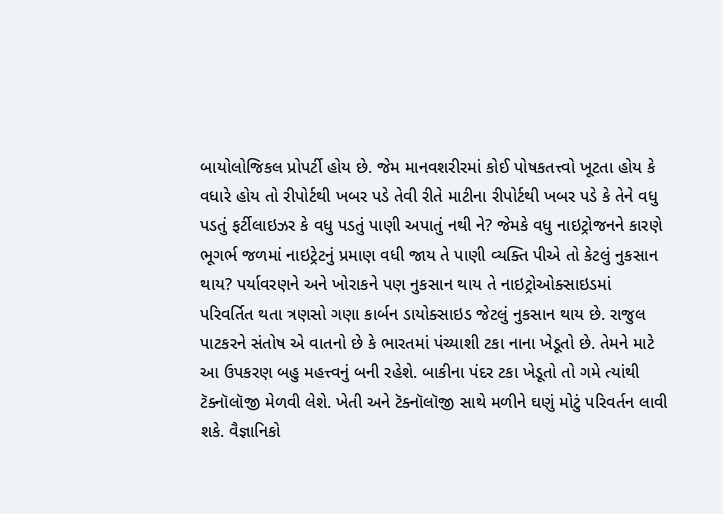બાયોલોજિકલ પ્રોપર્ટી હોય છે. જેમ માનવશરીરમાં કોઈ પોષકતત્ત્વો ખૂટતા હોય કે વધારે હોય તો રીપોર્ટથી ખબર પડે તેવી રીતે માટીના રીપોર્ટથી ખબર પડે કે તેને વધુ પડતું ફર્ટીલાઇઝર કે વધુ પડતું પાણી અપાતું નથી ને? જેમકે વધુ નાઇટ્રોજનને કારણે ભૂગર્ભ જળમાં નાઇટ્રેટનું પ્રમાણ વધી જાય તે પાણી વ્યક્તિ પીએ તો કેટલું નુકસાન થાય? પર્યાવરણને અને ખોરાકને પણ નુકસાન થાય તે નાઇટ્રોઓક્સાઇડમાં પરિવર્તિત થતા ત્રણસો ગણા કાર્બન ડાયોક્સાઇડ જેટલું નુકસાન થાય છે. રાજુલ પાટકરને સંતોષ એ વાતનો છે કે ભારતમાં પંચ્યાશી ટકા નાના ખેડૂતો છે. તેમને માટે આ ઉપકરણ બહુ મહત્ત્વનું બની રહેશે. બાકીના પંદર ટકા ખેડૂતો તો ગમે ત્યાંથી ટૅક્નૉલૉજી મેળવી લેશે. ખેતી અને ટૅક્નૉલૉજી સાથે મળીને ઘણું મોટું પરિવર્તન લાવી શકે. વૈજ્ઞાનિકો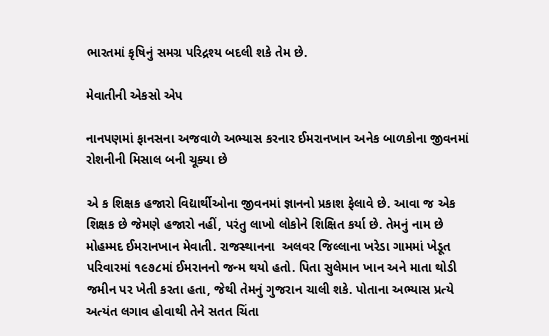ભારતમાં કૃષિનું સમગ્ર પરિદ્રશ્ય બદલી શકે તેમ છે.

મેવાતીની એકસો એપ

નાનપણમાં ફાનસના અજવાળે અભ્યાસ કરનાર ઈમરાનખાન અનેક બાળકોના જીવનમાં રોશનીની મિસાલ બની ચૂક્યા છે

એ ક શિક્ષક હજારો વિદ્યાર્થીઓના જીવનમાં જ્ઞાનનો પ્રકાશ ફેલાવે છે. આવા જ એક શિક્ષક છે જેમણે હજારો નહીં, પરંતુ લાખો લોકોને શિક્ષિત કર્યા છે. તેમનું નામ છે મોહમ્મદ ઈમરાનખાન મેવાતી. રાજસ્થાનના  અલવર જિલ્લાના ખરેડા ગામમાં ખેડૂત પરિવારમાં ૧૯૭૮માં ઈમરાનનો જન્મ થયો હતો. પિતા સુલેમાન ખાન અને માતા થોડી જમીન પર ખેતી કરતા હતા, જેથી તેમનું ગુજરાન ચાલી શકે. પોતાના અભ્યાસ પ્રત્યે અત્યંત લગાવ હોવાથી તેને સતત ચિંતા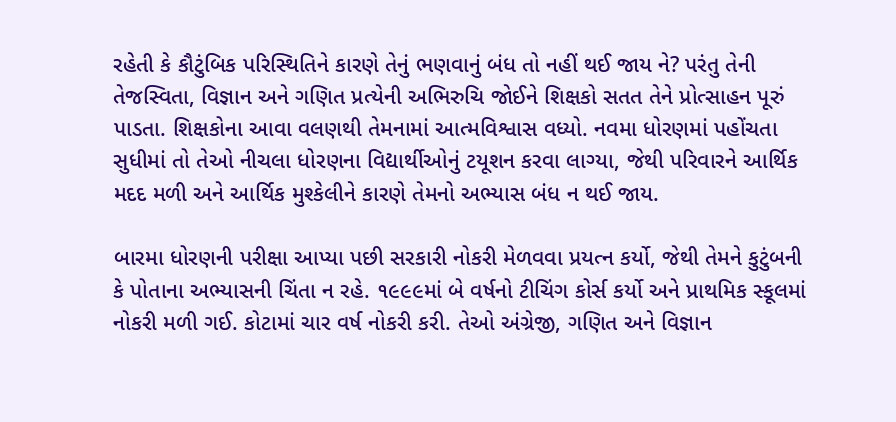રહેતી કે કૌટુંબિક પરિસ્થિતિને કારણે તેનું ભણવાનું બંધ તો નહીં થઈ જાય ને? પરંતુ તેની તેજસ્વિતા, વિજ્ઞાન અને ગણિત પ્રત્યેની અભિરુચિ જોઈને શિક્ષકો સતત તેને પ્રોત્સાહન પૂરું પાડતા. શિક્ષકોના આવા વલણથી તેમનામાં આત્મવિશ્વાસ વધ્યો. નવમા ધોરણમાં પહોંચતા સુધીમાં તો તેઓ નીચલા ધોરણના વિદ્યાર્થીઓનું ટયૂશન કરવા લાગ્યા, જેથી પરિવારને આર્થિક મદદ મળી અને આર્થિક મુશ્કેલીને કારણે તેમનો અભ્યાસ બંધ ન થઈ જાય.

બારમા ધોરણની પરીક્ષા આપ્યા પછી સરકારી નોકરી મેળવવા પ્રયત્ન કર્યો, જેથી તેમને કુટુંબની કે પોતાના અભ્યાસની ચિંતા ન રહે. ૧૯૯૯માં બે વર્ષનો ટીચિંગ કોર્સ કર્યો અને પ્રાથમિક સ્કૂલમાં નોકરી મળી ગઈ. કોટામાં ચાર વર્ષ નોકરી કરી. તેઓ અંગ્રેજી, ગણિત અને વિજ્ઞાન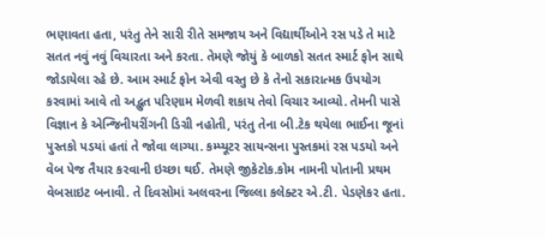ભણાવતા હતા, પરંતુ તેને સારી રીતે સમજાય અને વિદ્યાર્થીઓને રસ પડે તે માટે સતત નવું નવું વિચારતા અને કરતા. તેમણે જોયું કે બાળકો સતત સ્માર્ટ ફોન સાથે જોડાયેલા રહે છે. આમ સ્માર્ટ ફોન એવી વસ્તુ છે કે તેનો સકારાત્મક ઉપયોગ કરવામાં આવે તો અદ્ભુત પરિણામ મેળવી શકાય તેવો વિચાર આવ્યો. તેમની પાસે વિજ્ઞાન કે એન્જિનીયરીંગની ડિગ્રી નહોતી, પરંતુ તેના બી.ટેક થયેલા ભાઈના જૂનાં પુસ્તકો પડયાં હતાં તે જોવા લાગ્યા. કમ્પ્યૂટર સાયન્સના પુસ્તકમાં રસ પડયો અને વેબ પેજ તૈયાર કરવાની ઇચ્છા થઈ. તેમણે જીકેટોક.કોમ નામની પોતાની પ્રથમ વેબસાઇટ બનાવી. તે દિવસોમાં અલવરના જિલ્લા કલેક્ટર એ.ટી. પેડણેકર હતા.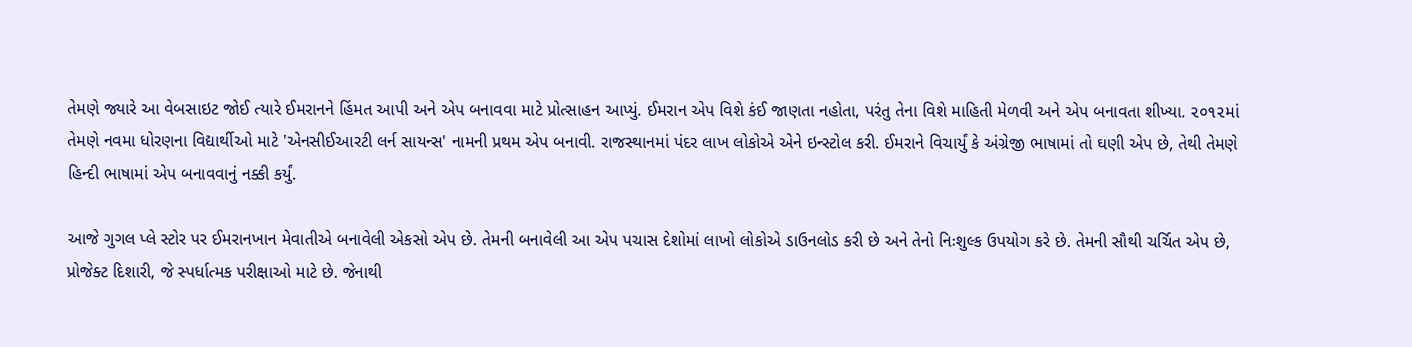તેમણે જ્યારે આ વેબસાઇટ જોઈ ત્યારે ઈમરાનને હિંમત આપી અને એપ બનાવવા માટે પ્રોત્સાહન આપ્યું. ઈમરાન એપ વિશે કંઈ જાણતા નહોતા, પરંતુ તેના વિશે માહિતી મેળવી અને એપ બનાવતા શીખ્યા. ૨૦૧૨માં તેમણે નવમા ધોરણના વિદ્યાર્થીઓ માટે 'એનસીઈઆરટી લર્ન સાયન્સ' નામની પ્રથમ એપ બનાવી. રાજસ્થાનમાં પંદર લાખ લોકોએ એને ઇન્સ્ટોલ કરી. ઈમરાને વિચાર્યું કે અંગ્રેજી ભાષામાં તો ઘણી એપ છે, તેથી તેમણે હિન્દી ભાષામાં એપ બનાવવાનું નક્કી કર્યું.

આજે ગુગલ પ્લે સ્ટોર પર ઈમરાનખાન મેવાતીએ બનાવેલી એકસો એપ છે. તેમની બનાવેલી આ એપ પચાસ દેશોમાં લાખો લોકોએ ડાઉનલોડ કરી છે અને તેનો નિઃશુલ્ક ઉપયોગ કરે છે. તેમની સૌથી ચર્ચિત એપ છે, પ્રોજેક્ટ દિશારી, જે સ્પર્ધાત્મક પરીક્ષાઓ માટે છે. જેનાથી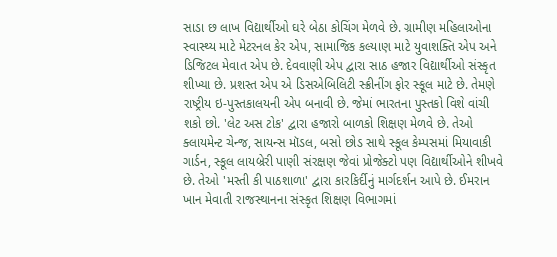સાડા છ લાખ વિદ્યાર્થીઓ ઘરે બેઠા કોચિંગ મેળવે છે. ગ્રામીણ મહિલાઓના સ્વાસ્થ્ય માટે મેટરનલ કેર એપ, સામાજિક કલ્યાણ માટે યુવાશક્તિ એપ અને ડિજિટલ મેવાત એપ છે. દેવવાણી એપ દ્વારા સાઠ હજાર વિદ્યાર્થીઓ સંસ્કૃત શીખ્યા છે. પ્રશસ્ત એપ એ ડિસએબિલિટી સ્ક્રીનીંગ ફોર સ્કૂલ માટે છે. તેમણે રાષ્ટ્રીય ઇ-પુસ્તકાલયની એપ બનાવી છે. જેમાં ભારતના પુસ્તકો વિશે વાંચી શકો છો. 'લેટ અસ ટોક' દ્વારા હજારો બાળકો શિક્ષણ મેળવે છે. તેઓ ક્લાયમેન્ટ ચેન્જ, સાયન્સ મૉડલ, બસો છોડ સાથે સ્કૂલ કેમ્પસમાં મિયાવાકી ગાર્ડન, સ્કૂલ લાયબ્રેરી પાણી સંરક્ષણ જેવાં પ્રોજેક્ટો પણ વિદ્યાર્થીઓને શીખવે છે. તેઓ 'મસ્તી કી પાઠશાળા' દ્વારા કારકિર્દીનું માર્ગદર્શન આપે છે. ઈમરાન ખાન મેવાતી રાજસ્થાનના સંસ્કૃત શિક્ષણ વિભાગમાં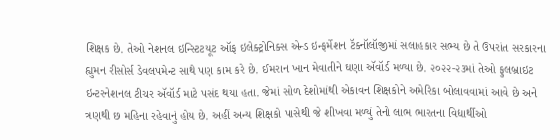શિક્ષક છે. તેઓ નેશનલ ઇન્સ્ટિટયૂટ ઑફ ઇલેક્ટ્રોનિક્સ એન્ડ ઇન્ફર્મેશન ટૅક્નૉલૉજીમાં સલાહકાર સભ્ય છે તે ઉપરાંત સરકારના હ્યુમન રીસોર્સ ડેવલપમેન્ટ સાથે પણ કામ કરે છે. ઈમરાન ખાન મેવાતીને ઘણા ઍવૉર્ડ મળ્યા છે. ૨૦૨૨-૨૩માં તેઓ ફુલબ્રાઇટ ઇન્ટરનેશનલ ટીચર ઍવૉર્ડ માટે પસંદ થયા હતા. જેમાં સોળ દેશોમાંથી એકાવન શિક્ષકોને અમેરિકા બોલાવવામાં આવે છે અને ત્રણથી છ મહિના રહેવાનું હોય છે. અહીં અન્ય શિક્ષકો પાસેથી જે શીખવા મળ્યું તેનો લાભ ભારતના વિદ્યાર્થીઓ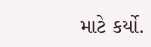માટે કર્યો.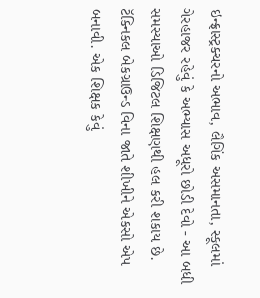ઇન્ફ્રાસ્ટ્રક્ચરનો અભાવ, લૈગિંક અસમાનતા, સ્કૂલમાં ગેરહાજર રહેવું કે અભ્યાસ અધૂરો છોડી દેવો - આ બધી સમસ્યાઓ ડિજિટલ શિક્ષણથી હલ કરી શકાય છે. ટૅક્નિકલ બેકગ્રાઉન્ડ વિના જાતે શીખીને એકસો એપ બનાવી. એક શિક્ષક કેવું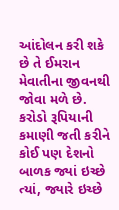આંદોલન કરી શકે છે તે ઈમરાન મેવાતીના જીવનથી જોવા મળે છે. કરોડો રૂપિયાની કમાણી જતી કરીને કોઈ પણ દેશનો બાળક જ્યાં ઇચ્છે ત્યાં, જ્યારે ઇચ્છે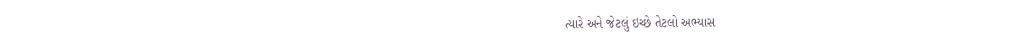ત્યારે અને જેટલું ઇચ્છે તેટલો અભ્યાસ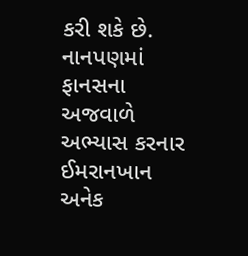કરી શકે છે. નાનપણમાં ફાનસના અજવાળે અભ્યાસ કરનાર ઈમરાનખાન અનેક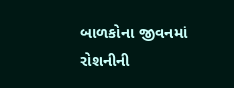બાળકોના જીવનમાં રોશનીની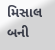મિસાલ બની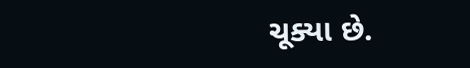ચૂક્યા છે.